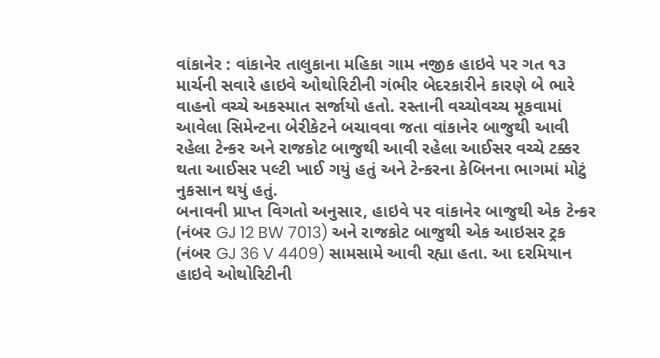વાંકાનેર : વાંકાનેર તાલુકાના મહિકા ગામ નજીક હાઇવે પર ગત ૧૩ માર્ચની સવારે હાઇવે ઓથોરિટીની ગંભીર બેદરકારીને કારણે બે ભારે વાહનો વચ્ચે અકસ્માત સર્જાયો હતો. રસ્તાની વચ્ચોવચ્ચ મૂકવામાં આવેલા સિમેન્ટના બેરીકેટને બચાવવા જતા વાંકાનેર બાજુથી આવી રહેલા ટેન્કર અને રાજકોટ બાજુથી આવી રહેલા આઈસર વચ્ચે ટક્કર થતા આઈસર પલ્ટી ખાઈ ગયું હતું અને ટેન્કરના કેબિનના ભાગમાં મોટું નુકસાન થયું હતું.
બનાવની પ્રાપ્ત વિગતો અનુસાર, હાઇવે પર વાંકાનેર બાજુથી એક ટેન્કર (નંબર GJ 12 BW 7013) અને રાજકોટ બાજુથી એક આઇસર ટ્રક (નંબર GJ 36 V 4409) સામસામે આવી રહ્યા હતા. આ દરમિયાન હાઇવે ઓથોરિટીની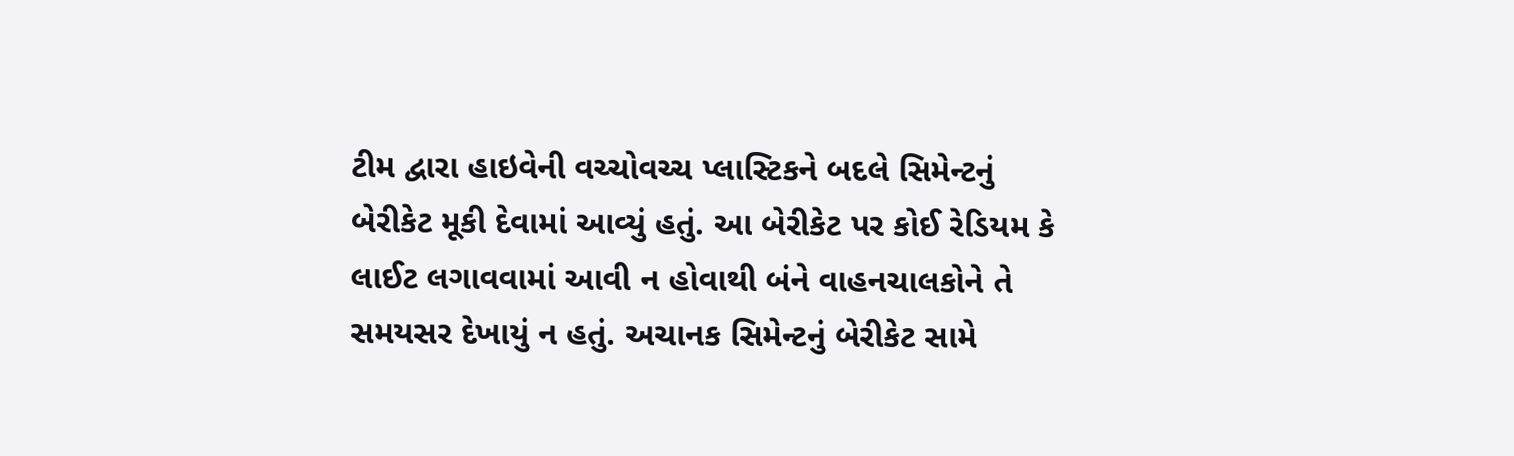ટીમ દ્વારા હાઇવેની વચ્ચોવચ્ચ પ્લાસ્ટિકને બદલે સિમેન્ટનું બેરીકેટ મૂકી દેવામાં આવ્યું હતું. આ બેરીકેટ પર કોઈ રેડિયમ કે લાઈટ લગાવવામાં આવી ન હોવાથી બંને વાહનચાલકોને તે સમયસર દેખાયું ન હતું. અચાનક સિમેન્ટનું બેરીકેટ સામે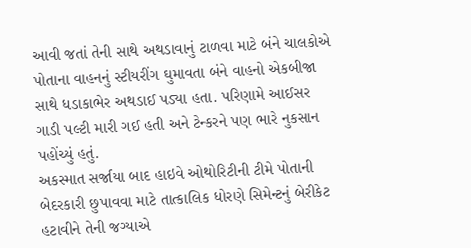આવી જતાં તેની સાથે અથડાવાનું ટાળવા માટે બંને ચાલકોએ પોતાના વાહનનું સ્ટીયરીંગ ઘુમાવતા બંને વાહનો એકબીજા સાથે ધડાકાભેર અથડાઈ પડ્યા હતા. પરિણામે આઈસર ગાડી પલ્ટી મારી ગઈ હતી અને ટેન્કરને પણ ભારે નુકસાન પહોંચ્યું હતું.
અકસ્માત સર્જાયા બાદ હાઇવે ઓથોરિટીની ટીમે પોતાની બેદરકારી છુપાવવા માટે તાત્કાલિક ધોરણે સિમેન્ટનું બેરીકેટ હટાવીને તેની જગ્યાએ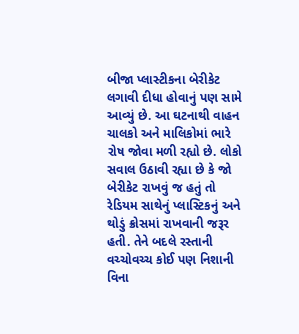બીજા પ્લાસ્ટીકના બેરીકેટ લગાવી દીધા હોવાનું પણ સામે આવ્યું છે. આ ઘટનાથી વાહન ચાલકો અને માલિકોમાં ભારે રોષ જોવા મળી રહ્યો છે. લોકો સવાલ ઉઠાવી રહ્યા છે કે જો બેરીકેટ રાખવું જ હતું તો રેડિયમ સાથેનું પ્લાસ્ટિકનું અને થોડું ક્રોસમાં રાખવાની જરૂર હતી. તેને બદલે રસ્તાની વચ્ચોવચ્ચ કોઈ પણ નિશાની વિના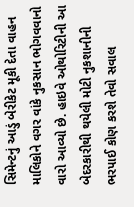સિમેન્ટનું આડું બેરીકેટ મૂકી દેતા વાહન માલિકોને વગર વાંકે નુકસાન ભોગવવાનો વારો આવ્યો છે. હાઇવે ઓથોરિટીની આ બેદરકારીથી થયેલી મોટી નુકશાનીની ભરપાઈ કોણ કરશે તેવો સવાલ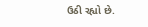ઉઠી રહ્યો છે.